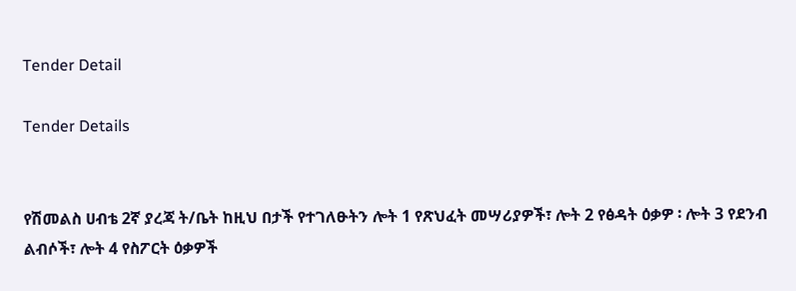Tender Detail

Tender Details


የሽመልስ ሀብቴ 2ኛ ያረጃ ት/ቤት ከዚህ በታች የተገለፁትን ሎት 1 የጽህፈት መሣሪያዎች፣ ሎት 2 የፅዳት ዕቃዎ ፡ ሎት 3 የደንብ ልብሶች፣ ሎት 4 የስፖርት ዕቃዎች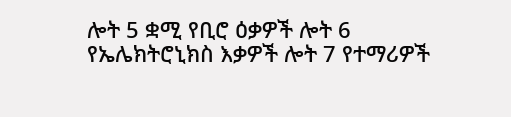ሎት 5 ቋሚ የቢሮ ዕቃዎች ሎት 6 የኤሌክትሮኒክስ እቃዎች ሎት 7 የተማሪዎች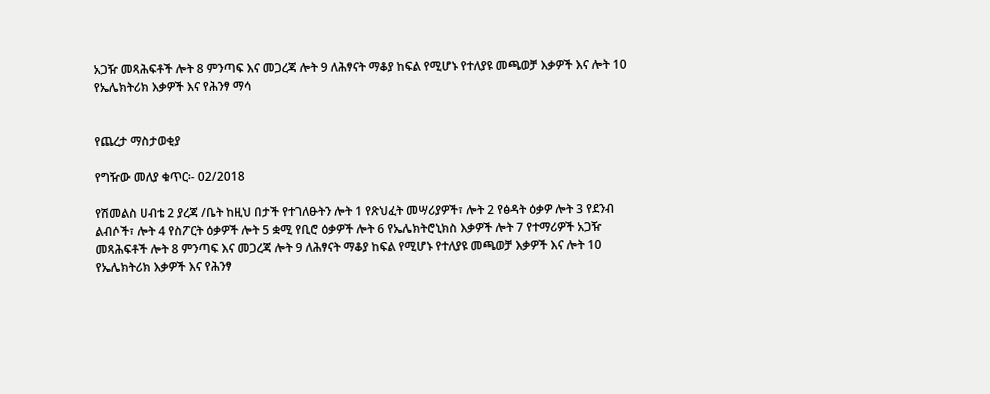አጋዥ መጻሕፍቶች ሎት 8 ምንጣፍ እና መጋረጃ ሎት 9 ለሕፃናት ማቆያ ከፍል የሚሆኑ የተለያዩ መጫወቻ እቃዎች እና ሎት 10 የኤሌክትሪክ እቃዎች እና የሕንፃ ማሳ


የጨረታ ማስታወቂያ

የግዥው መለያ ቁጥር፡- 02/2018

የሽመልስ ሀብቴ 2 ያረጃ /ቤት ከዚህ በታች የተገለፁትን ሎት 1 የጽህፈት መሣሪያዎች፣ ሎት 2 የፅዳት ዕቃዎ ሎት 3 የደንብ ልብሶች፣ ሎት 4 የስፖርት ዕቃዎች ሎት 5 ቋሚ የቢሮ ዕቃዎች ሎት 6 የኤሌክትሮኒክስ እቃዎች ሎት 7 የተማሪዎች አጋዥ መጻሕፍቶች ሎት 8 ምንጣፍ እና መጋረጃ ሎት 9 ለሕፃናት ማቆያ ከፍል የሚሆኑ የተለያዩ መጫወቻ እቃዎች እና ሎት 10 የኤሌክትሪክ እቃዎች እና የሕንፃ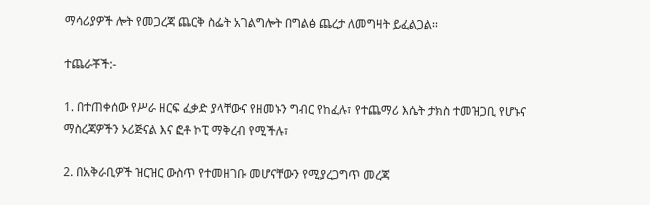ማሳሪያዎች ሎት የመጋረጃ ጨርቅ ስፌት አገልግሎት በግልፅ ጨረታ ለመግዛት ይፈልጋል፡፡

ተጨራቾች:-

1. በተጠቀሰው የሥራ ዘርፍ ፈቃድ ያላቸውና የዘመኑን ግብር የከፈሉ፣ የተጨማሪ እሴት ታክስ ተመዝጋቢ የሆኑና ማስረጃዎችን ኦሪጅናል እና ፎቶ ኮፒ ማቅረብ የሚችሉ፣

2. በአቅራቢዎች ዝርዝር ውስጥ የተመዘገቡ መሆናቸውን የሚያረጋግጥ መረጃ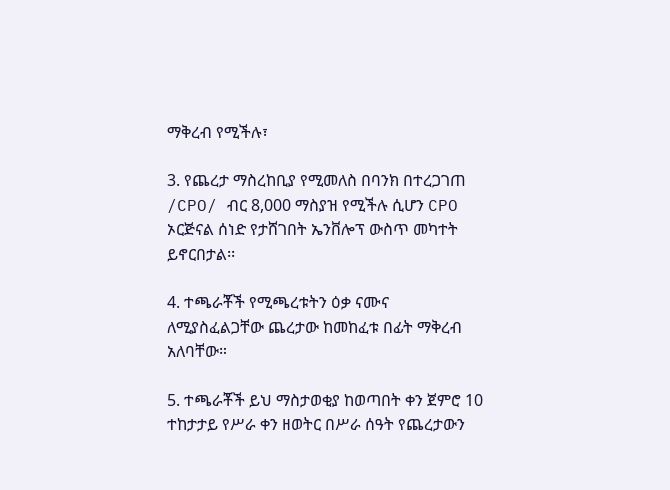ማቅረብ የሚችሉ፣

3. የጨረታ ማስረከቢያ የሚመለስ በባንክ በተረጋገጠ /CPO/ ብር 8,000 ማስያዝ የሚችሉ ሲሆን CPO ኦርጅናል ሰነድ የታሸገበት ኤንቨሎፕ ውስጥ መካተት ይኖርበታል፡፡

4. ተጫራቾች የሚጫረቱትን ዕቃ ናሙና ለሚያስፈልጋቸው ጨረታው ከመከፈቱ በፊት ማቅረብ አለባቸው።

5. ተጫራቾች ይህ ማስታወቂያ ከወጣበት ቀን ጀምሮ 10 ተከታታይ የሥራ ቀን ዘወትር በሥራ ሰዓት የጨረታውን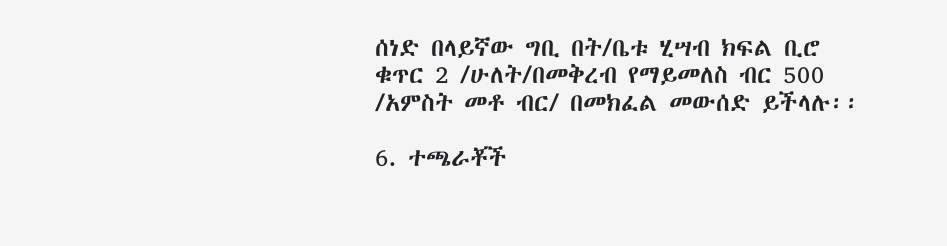ሰነድ በላይኛው ግቢ በት/ቤቱ ሂሣብ ክፍል ቢሮ ቁጥር 2 /ሁለት/በመቅረብ የማይመለስ ብር 500 /አምስት መቶ ብር/ በመክፈል መውሰድ ይችላሉ፡፡

6. ተጫራቾች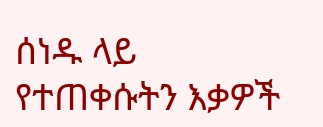ሰነዱ ላይ የተጠቀሱትን እቃዎች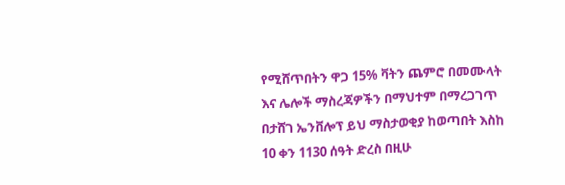የሚሸጥበትን ዋጋ 15% ቫትን ጨምሮ በመሙላት እና ሌሎች ማስረጃዎችን በማህተም በማረጋገጥ በታሸገ ኤንቨሎፕ ይህ ማስታወቂያ ከወጣበት እስከ 10 ቀን 1130 ሰዓት ድረስ በዚሁ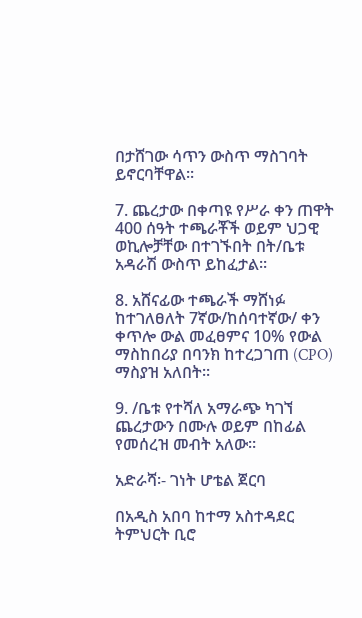በታሸገው ሳጥን ውስጥ ማስገባት ይኖርባቸዋል፡፡

7. ጨረታው በቀጣዩ የሥራ ቀን ጠዋት 400 ሰዓት ተጫራቾች ወይም ህጋዊ ወኪሎቻቸው በተገኙበት በት/ቤቱ አዳራሽ ውስጥ ይከፈታል፡፡

8. አሸናፊው ተጫራች ማሸነፉ ከተገለፀለት 7ኛው/ከሰባተኛው/ ቀን ቀጥሎ ውል መፈፀምና 10% የውል ማስከበሪያ በባንክ ከተረጋገጠ (CPO) ማስያዝ አለበት፡፡

9. /ቤቱ የተሻለ አማራጭ ካገኘ ጨረታውን በሙሉ ወይም በከፊል የመሰረዝ መብት አለው።

አድራሻ፡- ገነት ሆቴል ጀርባ

በአዲስ አበባ ከተማ አስተዳደር ትምህርት ቢሮ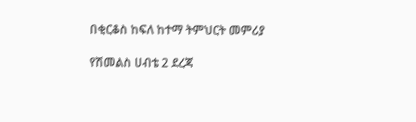በቂርቆስ ከፍለ ከተማ ትምህርት መምሪያ

የሽመልስ ሀብቴ 2 ደረጃ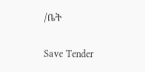/ቤት

Save Tender